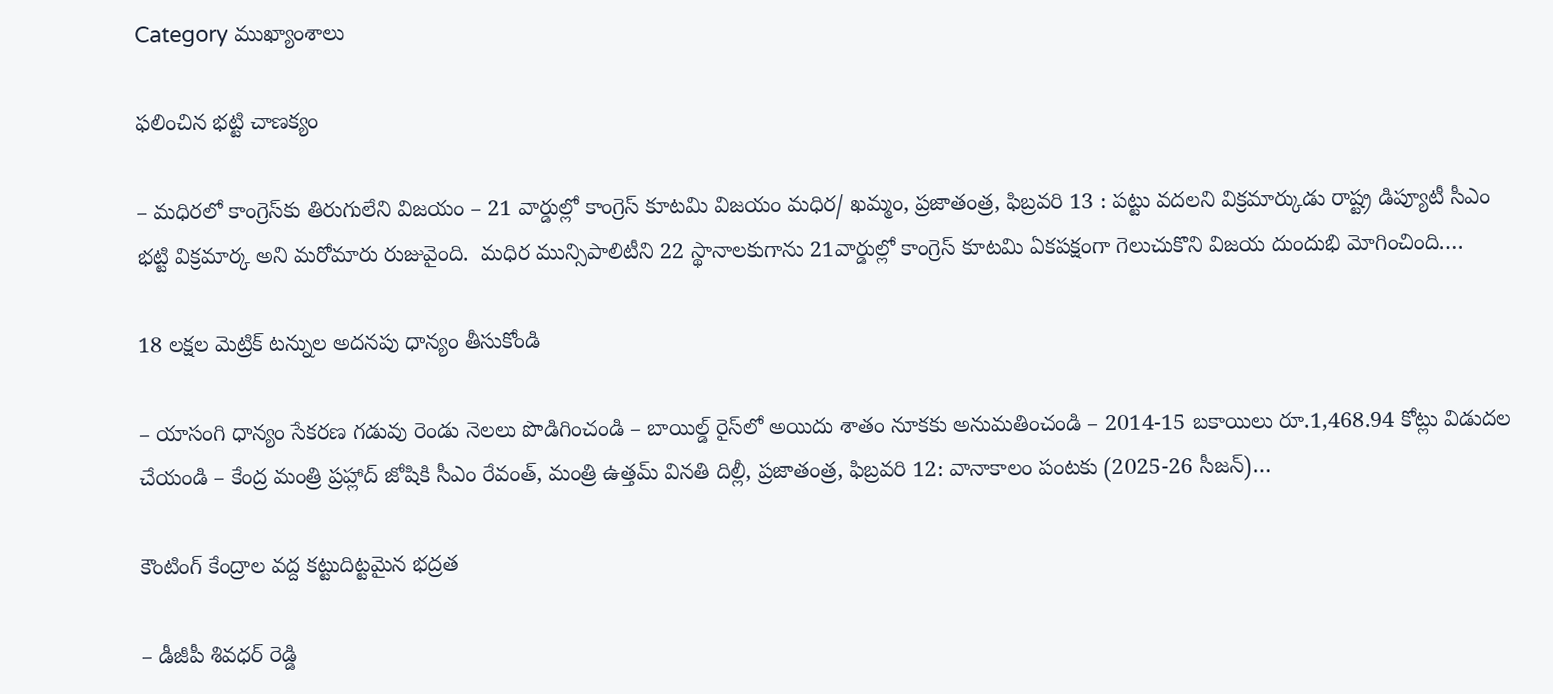Category ముఖ్యాంశాలు

ఫలించిన భ‌ట్టి చాణ‌క్యం

– మ‌ధిర‌లో కాంగ్రెస్‌కు తిరుగులేని విజ‌యం – 21 వార్డుల్లో కాంగ్రెస్ కూటమి విజయం మధిర/ ఖమ్మం, ప్రజాతంత్ర, ఫిబ్రవరి 13 : పట్టు వదలని విక్రమార్కుడు రాష్ట్ర డిప్యూటీ సీఎం భట్టి విక్రమార్క అని మరోమారు రుజువైంది.  మధిర మున్సిపాలిటీని 22 స్థానాలకుగాను 21వార్డుల్లో కాంగ్రెస్ కూటమి ఏకపక్షంగా గెలుచుకొని విజయ దుందుభి మోగించింది.…

18 లక్షల మెట్రిక్ టన్నుల అదనపు ధాన్యం తీసుకోండి

– యాసంగి ధాన్యం సేకరణ గడువు రెండు నెలలు పొడిగించండి – బాయిల్డ్ రైస్‌లో అయిదు శాతం నూకకు అనుమతించండి – 2014-15 బకాయిలు రూ.1,468.94 కోట్లు విడుదల చేయండి – కేంద్ర మంత్రి ప్రహ్లాద్ జోషికి సీఎం రేవంత్, మంత్రి ఉత్తమ్ వినతి దిల్లీ, ప్రజాతంత్ర, ఫిబ్రవరి 12: వానాకాలం పంటకు (2025-26 సీజన్)…

కౌంటింగ్ కేంద్రాల వద్ద కట్టుదిట్టమైన భద్రత

– డీజీపీ శివధర్ రెడ్డి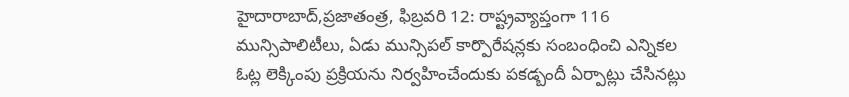హైదారాబాద్,ప్ర‌జాతంత్ర‌, ఫిబ్రవరి 12: రాష్ట్రవ్యాప్తంగా 116 మున్సిపాలిటీలు, ఏడు మున్సిపల్ కార్పొరేషన్లకు సంబంధించి ఎన్నికల ఓట్ల లెక్కింపు ప్రక్రియను నిర్వహించేందుకు పకడ్బందీ ఏర్పాట్లు చేసినట్లు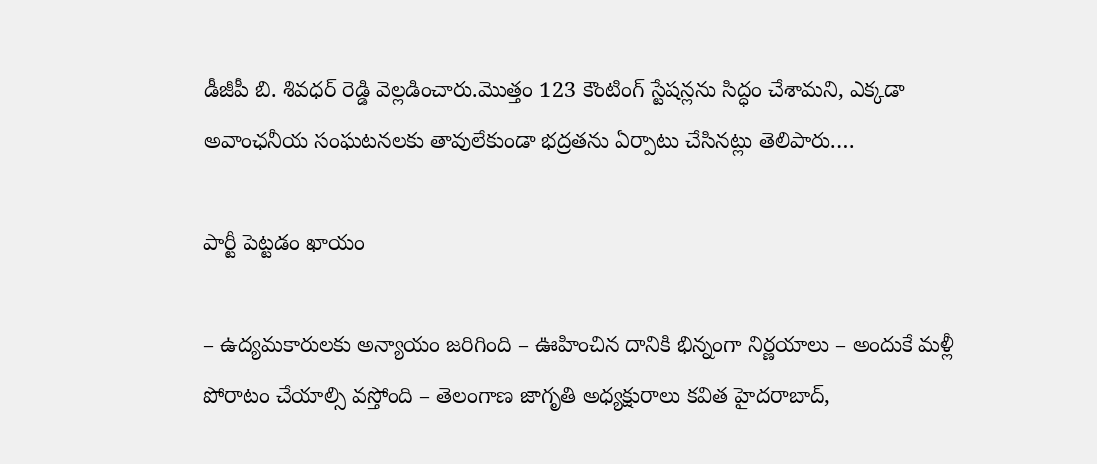డీజీపీ బి. శివధర్ రెడ్డి వెల్లడించారు.మొత్తం 123 కౌంటింగ్ స్టేషన్లను సిద్ధం చేశామని, ఎక్కడా అవాంఛనీయ సంఘటనలకు తావులేకుండా భద్రతను ఏర్పాటు చేసినట్లు తెలిపారు.…

పార్టీ పెట్టడం ఖాయం

– ఉద్యమకారులకు అన్యాయం జరిగింది – ఊహించిన దానికి భిన్నంగా నిర్ణయాలు – అందుకే మళ్లీ పోరాటం చేయాల్సి వస్తోంది – తెలంగాణ జాగృతి అధ్యక్షురాలు కవిత హైదరాబాద్,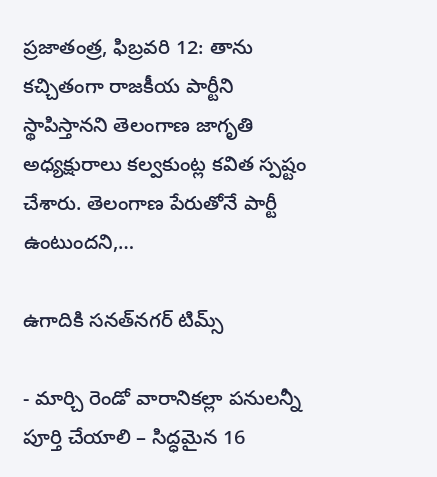ప్రజాతంత్ర, ఫిబ్రవరి 12: తాను కచ్చితంగా రాజకీయ పార్టీని స్థాపిస్తానని తెలంగాణ జాగృతి అధ్యక్షురాలు కల్వకుంట్ల కవిత స్పష్టం చేశారు. తెలంగాణ పేరుతోనే పార్టీ ఉంటుందని,…

ఉగాదికి సనత్‌నగర్‌ ‌టిమ్స్

- మార్చి రెండో వారానికల్లా పనులన్నీ పూర్తి చేయాలి – సిద్ధమైన 16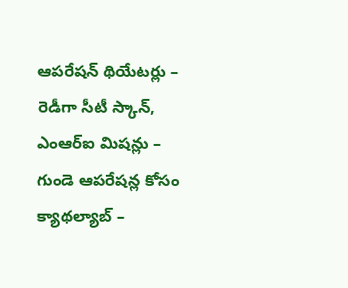ఆపరేషన్‌ ‌థియేటర్లు – రెడీగా సీటీ స్కాన్‌, ఎంఆర్‌ఐ ‌మిషన్లు – గుండె ఆపరేషన్ల కోసం క్యాథల్యాబ్‌ –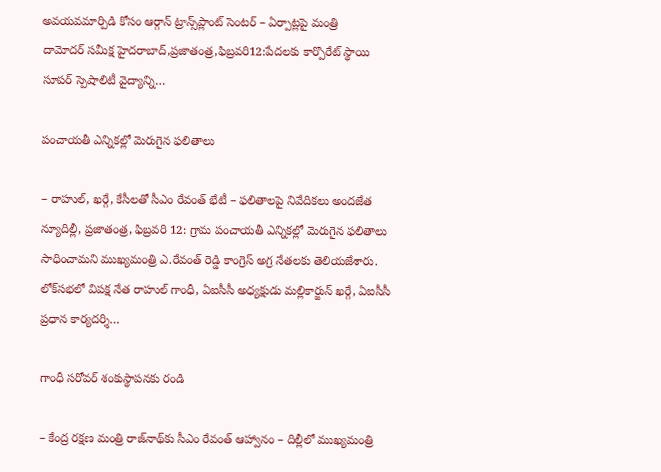అవయవమార్పిడి కోసం ఆర్గాన్‌ ‌ట్రాన్స్‌ప్లాంట్‌ ‌సెంటర్‌ – ఏర్పాట్లపై మంత్రి దామోదర్‌ ‌సమీక్ష హైదరాబాద్‌,ప్రజాతంత్ర,ఫిబ్రవరి12:పేదలకు కార్పొరేట్‌ ‌స్థాయి సూపర్‌ ‌స్పెషాలిటీ వైద్యాన్ని…

పంచాయతీ ఎన్నికల్లో మెరుగైన ఫలితాలు

– రాహుల్, ఖర్గే, కేసీలతో సీఎం రేవంత్ భేటీ – ఫలితాలపై నివేదికలు అందజేత న్యూదిల్లీ, ప్రజాతంత్ర, ఫిబ్రవరి 12: గ్రామ పంచాయతీ ఎన్నికల్లో మెరుగైన ఫలితాలు సాధించామని ముఖ్యమంత్రి ఎ.రేవంత్ రెడ్డి కాంగ్రెస్ అగ్ర నేతలకు తెలియజేశారు. లోక్‌సభలో విపక్ష నేత రాహుల్ గాంధీ, ఏఐసీసీ అధ్యక్షుడు మల్లికార్జున్ ఖర్గే, ఏఐసీసీ ప్రధాన కార్యదర్శి…

గాంధీ సరోవర్ శంకుస్థాపనకు రండి

– కేంద్ర రక్షణ మంత్రి రాజ్‌నాథ్‌కు సీఎం రేవంత్ ఆహ్వానం – దిల్లీలో ముఖ్యమంత్రి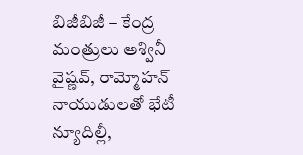బిజీబిజీ – కేంద్ర మంత్రులు అశ్వినీ వైష్ణవ్, రామ్మోహన్ నాయుడులతో భేటీ న్యూదిల్లీ,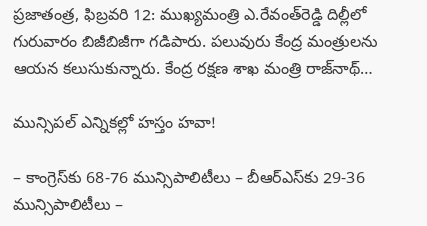ప్రజాతంత్ర, ఫిబ్రవరి 12: ముఖ్యమంత్రి ఎ.రేవంత్‌రెడ్డి దిల్లీలో గురువారం బిజీబిజీగా గ‌డిపారు. ప‌లువురు కేంద్ర మంత్రుల‌ను ఆయ‌న క‌లుసుకున్నారు. కేంద్ర రక్షణ శాఖ మంత్రి రాజ్‌నాథ్…

మున్సిపల్ ఎన్నికల్లో హ‌స్తం హవా!

– కాంగ్రెస్‌కు 68-76 మున్సిపాలిటీలు – బీఆర్ఎస్‌కు 29-36 మున్సిపాలిటీలు –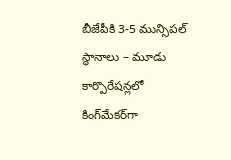బీజేపీకి 3-5 మున్సిప‌ల్ స్థానాలు – మూడు కార్పొరేష‌న్ల‌లో కింగ్‌మేక‌ర్‌గా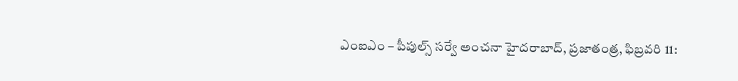ఎంఐఎం – పీపుల్స్ స‌ర్వే అంచ‌నా హైద‌రాబాద్‌, ప్ర‌జాతంత్ర‌, ఫిబ్ర‌వ‌రి 11: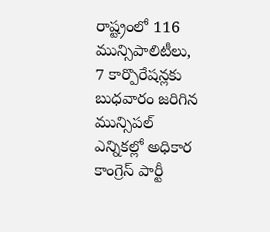రాష్ట్రంలో 116 మున్సిపాలిటీలు, 7 కార్పొరేషన్లకు బుధ‌వారం జరిగిన మున్సిపల్ ఎన్నికల్లో అధికార కాంగ్రెస్ పార్టీ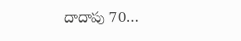దాదాపు 70…